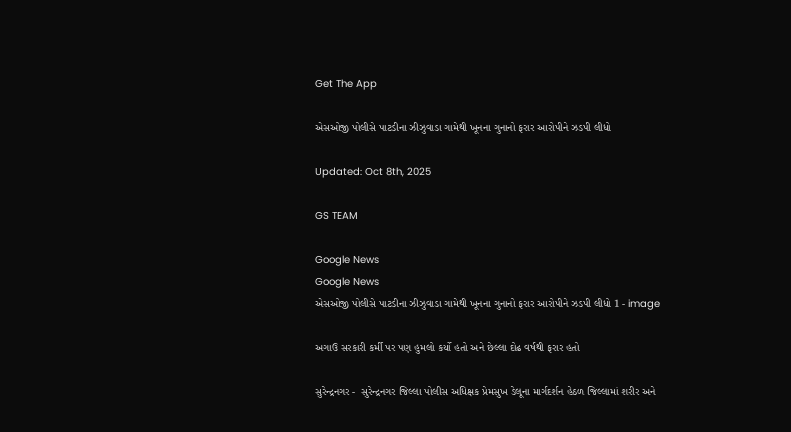Get The App

એસઓજી પોલીસે પાટડીના ઝીઝુવાડા ગામેથી ખૂનના ગુનાનો ફરાર આરોપીને ઝડપી લીધો

Updated: Oct 8th, 2025

GS TEAM

Google News
Google News
એસઓજી પોલીસે પાટડીના ઝીઝુવાડા ગામેથી ખૂનના ગુનાનો ફરાર આરોપીને ઝડપી લીધો 1 - image

અગાઉ સરકારી કર્મી પર પણ હુમલો કર્યો હતો અને છેલ્લા દોઢ વર્ષથી ફરાર હતો

સુરેન્દ્રનગર -  સુરેન્દ્રનગર જિલ્લા પોલીસ અધિક્ષક પ્રેમસુખ ડેલૂના માર્ગદર્શન હેઠળ જિલ્લામાં શરીર અને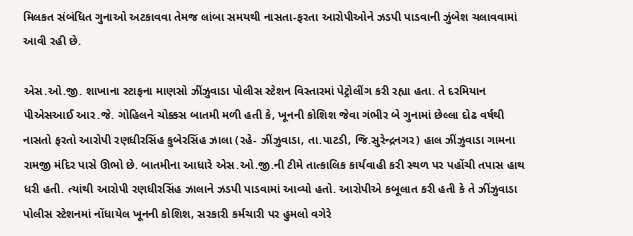મિલકત સંબંધિત ગુનાઓ અટકાવવા તેમજ લાંબા સમયથી નાસતા-ફરતા આરોપીઓને ઝડપી પાડવાની ઝુંબેશ ચલાવવામાં આવી રહી છે.

એસ.ઓ.જી. શાખાના સ્ટાફના માણસો ઝીંઝુવાડા પોલીસ સ્ટેશન વિસ્તારમાં પેટ્રોલીંગ કરી રહ્યા હતા. તે દરમિયાન પીએસઆઈ આર.જે. ગોહિલને ચોક્કસ બાતમી મળી હતી કે, ખૂનની કોશિશ જેવા ગંભીર બે ગુનામાં છેલ્લા દોઢ વર્ષથી નાસતો ફરતો આરોપી રણધીરસિંહ કુબેરસિંહ ઝાલા (રહે- ઝીંઝુવાડા, તા.પાટડી, જિ.સુરેન્દ્રનગર) હાલ ઝીંઝુવાડા ગામના રામજી મંદિર પાસે ઊભો છે. બાતમીના આધારે એસ.ઓ.જી.ની ટીમે તાત્કાલિક કાર્યવાહી કરી સ્થળ પર પહોંચી તપાસ હાથ ધરી હતી. ત્યાંથી આરોપી રણધીરસિંહ ઝાલાને ઝડપી પાડવામાં આવ્યો હતો. આરોપીએ કબૂલાત કરી હતી કે તે ઝીંઝુવાડા  પોલીસ સ્ટેશનમાં નોંધાયેલ ખૂનની કોશિશ, સરકારી કર્મચારી પર હુમલો વગેરે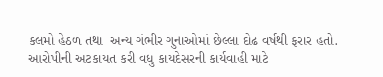કલમો હેઠળ તથા  અન્ય ગંભીર ગુનાઓમાં છેલ્લા દોઢ વર્ષથી ફરાર હતો. આરોપીની અટકાયત કરી વધુ કાયદેસરની કાર્યવાહી માટે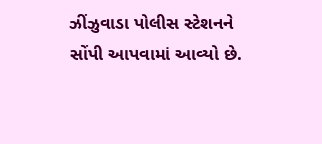ઝીંઝુવાડા પોલીસ સ્ટેશનને સોંપી આપવામાં આવ્યો છે.